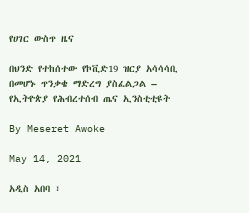የሀገር ውስጥ ዜና

በህንድ የተከሰተው የኮቪድ19 ዝርያ አሳሳሳቢ በመሆኑ ጥንቃቄ ማድረግ ያስፈልጋል – የኢትዮጵያ የሕብረተሰብ ጤና ኢንስቲቲዩት

By Meseret Awoke

May 14, 2021

አዲስ አበባ ፣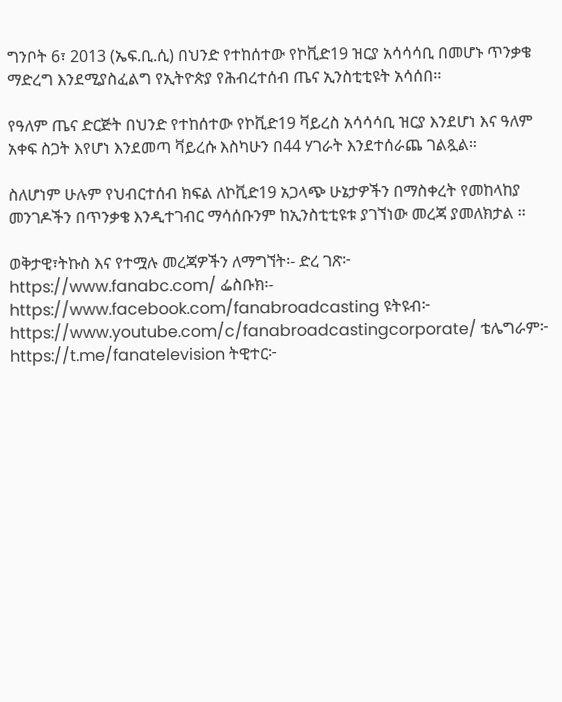ግንቦት 6፣ 2013 (ኤፍ.ቢ.ሲ) በህንድ የተከሰተው የኮቪድ19 ዝርያ አሳሳሳቢ በመሆኑ ጥንቃቄ ማድረግ እንደሚያስፈልግ የኢትዮጵያ የሕብረተሰብ ጤና ኢንስቲቲዩት አሳሰበ፡፡

የዓለም ጤና ድርጅት በህንድ የተከሰተው የኮቪድ19 ቫይረስ አሳሳሳቢ ዝርያ እንደሆነ እና ዓለም አቀፍ ስጋት እየሆነ እንደመጣ ቫይረሱ እስካሁን በ44 ሃገራት እንደተሰራጨ ገልጿል።

ስለሆነም ሁሉም የህብርተሰብ ክፍል ለኮቪድ19 አጋላጭ ሁኔታዎችን በማስቀረት የመከላከያ መንገዶችን በጥንቃቄ እንዲተገብር ማሳሰቡንም ከኢንስቲቲዩቱ ያገኘነው መረጃ ያመለክታል ፡፡

ወቅታዊ፣ትኩስ እና የተሟሉ መረጃዎችን ለማግኘት፡- ድረ ገጽ፦ https://www.fanabc.com/ ፌስቡክ፡- https://www.facebook.com/fanabroadcasting ዩትዩብ፦ https://www.youtube.com/c/fanabroadcastingcorporate/ ቴሌግራም፦ https://t.me/fanatelevision ትዊተር፦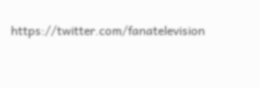https://twitter.com/fanatelevision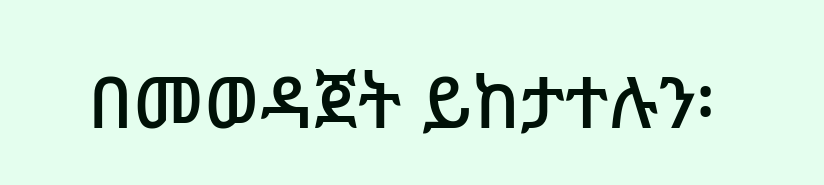በመወዳጀት ይከታተሉን፡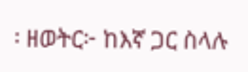፡ ዘወትር፦ ከእኛ ጋር ስላሉ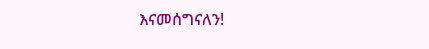እናመሰግናለን!